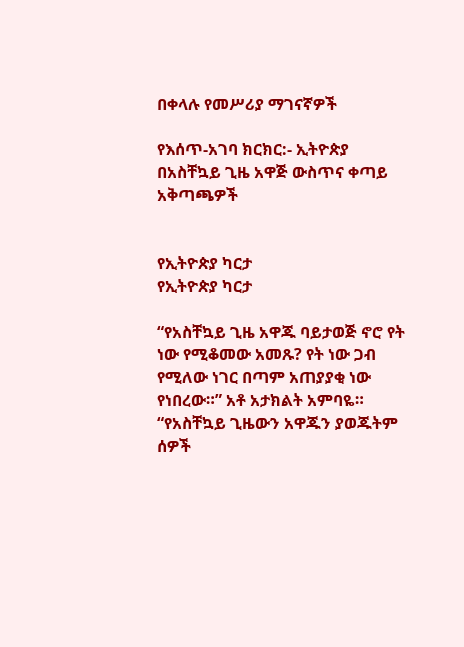በቀላሉ የመሥሪያ ማገናኛዎች

የእሰጥ-አገባ ክርክር:- ኢትዮጵያ በአስቸኳይ ጊዜ አዋጅ ውስጥና ቀጣይ አቅጣጫዎች


የኢትዮጵያ ካርታ
የኢትዮጵያ ካርታ

“የአስቸኳይ ጊዜ አዋጁ ባይታወጅ ኖሮ የት ነው የሚቆመው አመጹ? የት ነው ጋብ የሚለው ነገር በጣም አጠያያቂ ነው የነበረው።” አቶ አታክልት አምባዬ። “የአስቸኳይ ጊዜውን አዋጁን ያወጁትም ሰዎች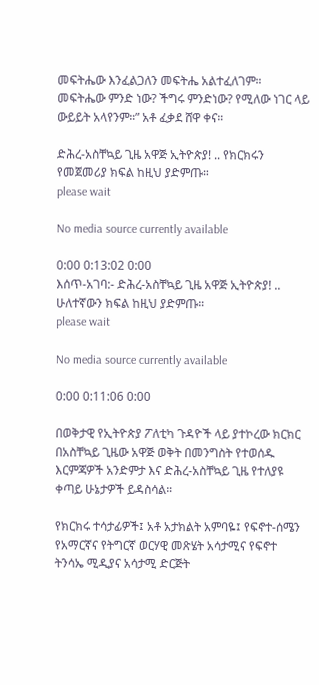መፍትሔው እንፈልጋለን መፍትሔ አልተፈለገም። መፍትሔው ምንድ ነው? ችግሩ ምንድነው? የሚለው ነገር ላይ ውይይት አላየንም።” አቶ ፈቃደ ሸዋ ቀና።

ድሕረ-አስቸኳይ ጊዜ አዋጅ ኢትዮጵያ! .. የክርክሩን የመጀመሪያ ክፍል ከዚህ ያድምጡ።
please wait

No media source currently available

0:00 0:13:02 0:00
እሰጥ-አገባ:- ድሕረ-አስቸኳይ ጊዜ አዋጅ ኢትዮጵያ! .. ሁለተኛውን ክፍል ከዚህ ያድምጡ።
please wait

No media source currently available

0:00 0:11:06 0:00

በወቅታዊ የኢትዮጵያ ፖለቲካ ጉዳዮች ላይ ያተኮረው ክርክር በአስቸኳይ ጊዜው አዋጅ ወቅት በመንግስት የተወሰዱ እርምጃዎች አንድምታ እና ድሕረ-አስቸኳይ ጊዜ የተለያዩ ቀጣይ ሁኔታዎች ይዳስሳል።

የክርክሩ ተሳታፊዎች፤ አቶ አታክልት አምባዬ፤ የፍኖተ-ሰሜን የአማርኛና የትግርኛ ወርሃዊ መጽሄት አሳታሚና የፍኖተ ትንሳኤ ሚዲያና አሳታሚ ድርጅት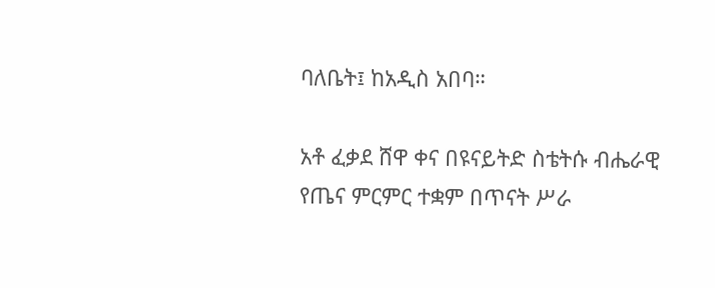ባለቤት፤ ከአዲስ አበባ።

አቶ ፈቃደ ሸዋ ቀና በዩናይትድ ስቴትሱ ብሔራዊ የጤና ምርምር ተቋም በጥናት ሥራ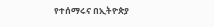የተሰማሩና በኢትዮጵያ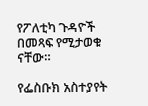የፖለቲካ ጉዳዮች በመጻፍ የሚታወቁ ናቸው።

የፌስቡክ አስተያየት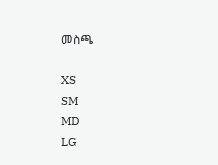መስጫ

XS
SM
MD
LG